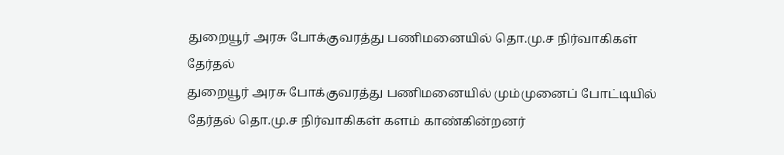துறையூர் அரசு போக்குவரத்து பணிமனையில் தொ.மு.ச நிர்வாகிகள் தேர்தல்
துறையூர் அரசு போக்குவரத்து பணிமனையில் மும்முனைப் போட்டியில் தேர்தல் தொ.மு.ச நிர்வாகிகள் களம் காண்கின்றனர்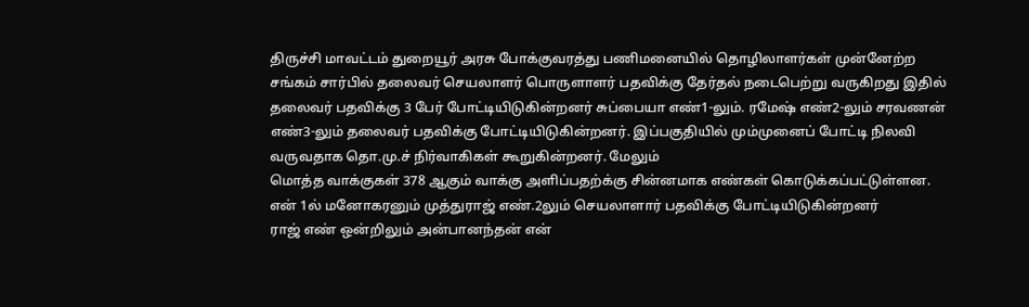திருச்சி மாவட்டம் துறையூர் அரசு போக்குவரத்து பணிமனையில் தொழிலாளர்கள் முன்னேற்ற சங்கம் சார்பில் தலைவர் செயலாளர் பொருளாளர் பதவிக்கு தேர்தல் நடைபெற்று வருகிறது இதில் தலைவர் பதவிக்கு 3 பேர் போட்டியிடுகின்றனர் சுப்பையா எண்1-லும். ரமேஷ் எண்2-லும் சரவணன் எண்3-லும் தலைவர் பதவிக்கு போட்டியிடுகின்றனர். இப்பகுதியில் மும்முனைப் போட்டி நிலவி வருவதாக தொ.மு.ச் நிர்வாகிகள் கூறுகின்றனர். மேலும்
மொத்த வாக்குகள் 378 ஆகும் வாக்கு அளிப்பதற்க்கு சின்னமாக எண்கள் கொடுக்கப்பட்டுள்ளன.
என் 1ல் மனோகரனும் முத்துராஜ் எண்.2லும் செயலாளார் பதவிக்கு போட்டியிடுகின்றனர்
ராஜ் எண் ஒன்றிலும் அன்பானந்தன் என்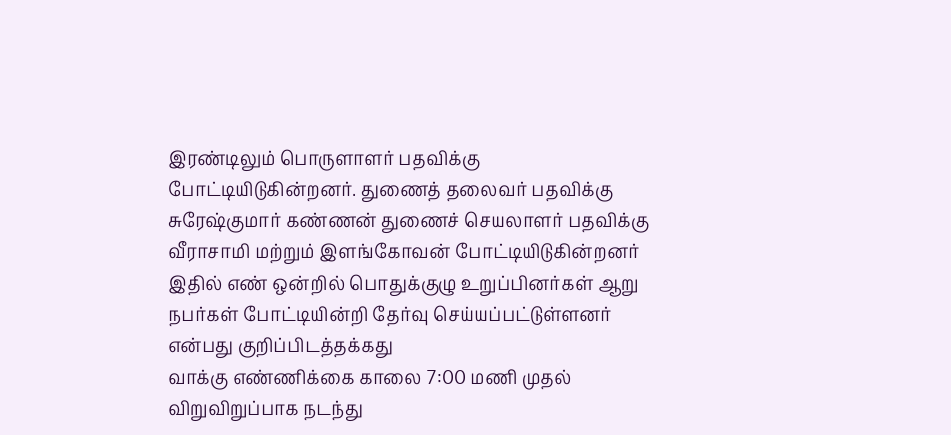இரண்டிலும் பொருளாளர் பதவிக்கு போட்டியிடுகின்றனர். துணைத் தலைவர் பதவிக்கு சுரேஷ்குமார் கண்ணன் துணைச் செயலாளர் பதவிக்கு வீராசாமி மற்றும் இளங்கோவன் போட்டியிடுகின்றனர் இதில் எண் ஒன்றில் பொதுக்குழு உறுப்பினர்கள் ஆறு நபர்கள் போட்டியின்றி தேர்வு செய்யப்பட்டுள்ளனர் என்பது குறிப்பிடத்தக்கது
வாக்கு எண்ணிக்கை காலை 7:00 மணி முதல் விறுவிறுப்பாக நடந்து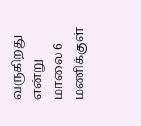வருகிறது என்று மாலை 6 மணிக்குள்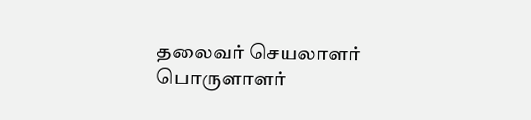தலைவர் செயலாளர் பொருளாளர்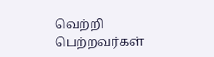வெற்றி பெற்றவர்கள்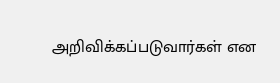அறிவிக்கப்படுவார்கள் என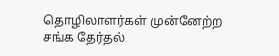தொழிலாளர்கள் முன்னேற்ற சங்க தேர்தல்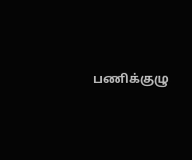பணிக்குழு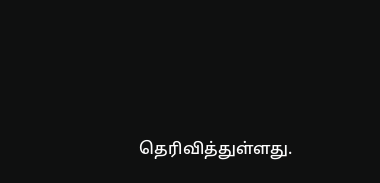தெரிவித்துள்ளது.